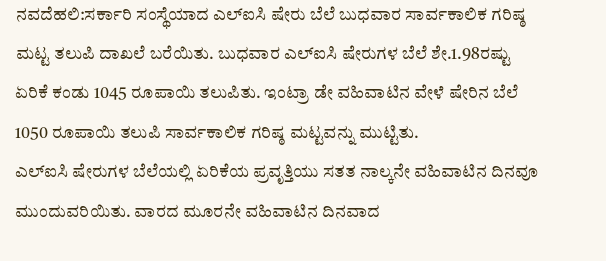ನವದೆಹಲಿ:ಸರ್ಕಾರಿ ಸಂಸ್ಥೆಯಾದ ಎಲ್ಐಸಿ ಷೇರು ಬೆಲೆ ಬುಧವಾರ ಸಾರ್ವಕಾಲಿಕ ಗರಿಷ್ಠ ಮಟ್ಟ ತಲುಪಿ ದಾಖಲೆ ಬರೆಯಿತು. ಬುಧವಾರ ಎಲ್ಐಸಿ ಷೇರುಗಳ ಬೆಲೆ ಶೇ.1.98ರಷ್ಟು ಏರಿಕೆ ಕಂಡು 1045 ರೂಪಾಯಿ ತಲುಪಿತು. ಇಂಟ್ರಾ ಡೇ ವಹಿವಾಟಿನ ವೇಳೆ ಷೇರಿನ ಬೆಲೆ 1050 ರೂಪಾಯಿ ತಲುಪಿ ಸಾರ್ವಕಾಲಿಕ ಗರಿಷ್ಠ ಮಟ್ಟವನ್ನು ಮುಟ್ಟಿತು.
ಎಲ್‌ಐಸಿ ಷೇರುಗಳ ಬೆಲೆಯಲ್ಲಿ ಏರಿಕೆಯ ಪ್ರವೃತ್ತಿಯು ಸತತ ನಾಲ್ಕನೇ ವಹಿವಾಟಿನ ದಿನವೂ ಮುಂದುವರಿಯಿತು. ವಾರದ ಮೂರನೇ ವಹಿವಾಟಿನ ದಿನವಾದ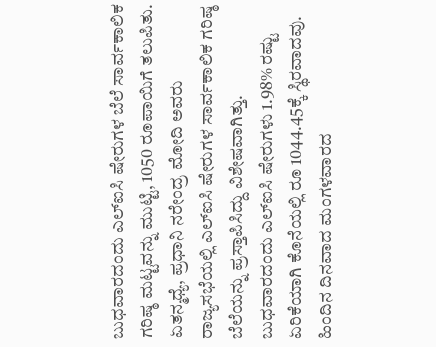ಬುಧವಾರದಂದು ಎಲ್‌ಐಸಿ ಷೇರುಗಳ ಬೆಲೆ ಸಾರ್ವಕಾಲಿಕ ಗರಿಷ್ಠ ಮಟ್ಟವನ್ನು ಮುಟ್ಟಿ, 1050 ರೂಪಾಯಿಗೆ ತಲುಪಿತು. ಏತನ್ಮಧ್ಯೆ, ಪ್ರಧಾನಿ ನರೇಂದ್ರ ಮೋದಿ ಅವರು ರಾಜ್ಯಸಭೆಯಲ್ಲಿ ಎಲ್ಐಸಿ ಷೇರುಗಳ ಸಾರ್ವಕಾಲಿಕ ಗರಿಷ್ಠ ಬೆಲೆಯನ್ನು ಪ್ರಸ್ತಾಪಿಸಿದ್ದು ವಿಶೇಷವಾಗಿತ್ತು.
ಬುಧವಾರದಂದು ಎಲ್‌ಐಸಿ ಷೇರುಗಳು 1.98% ರಷ್ಟು ಏರಿಕೆಯಾಗಿ ಕೊನೆಯಲ್ಲಿ ರೂ 1044.45ಕ್ಕೆ ಸ್ಥಿರವಾದವು. ಹಿಂದಿನ ದಿನವಾದ ಮಂಗಳವಾರದ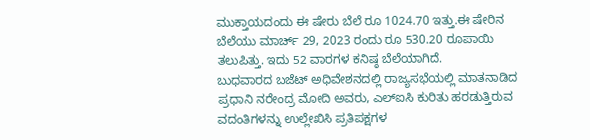ಮುಕ್ತಾಯದಂದು ಈ ಷೇರು ಬೆಲೆ ರೂ 1024.70 ಇತ್ತು.ಈ ಷೇರಿನ ಬೆಲೆಯು ಮಾರ್ಚ್ 29, 2023 ರಂದು ರೂ 530.20 ರೂಪಾಯಿ ತಲುಪಿತ್ತು. ಇದು 52 ವಾರಗಳ ಕನಿಷ್ಠ ಬೆಲೆಯಾಗಿದೆ.
ಬುಧವಾರದ ಬಜೆಟ್ ಅಧಿವೇಶನದಲ್ಲಿ ರಾಜ್ಯಸಭೆಯಲ್ಲಿ ಮಾತನಾಡಿದ ಪ್ರಧಾನಿ ನರೇಂದ್ರ ಮೋದಿ ಅವರು, ಎಲ್‌ಐಸಿ ಕುರಿತು ಹರಡುತ್ತಿರುವ ವದಂತಿಗಳನ್ನು ಉಲ್ಲೇಖಿಸಿ ಪ್ರತಿಪಕ್ಷಗಳ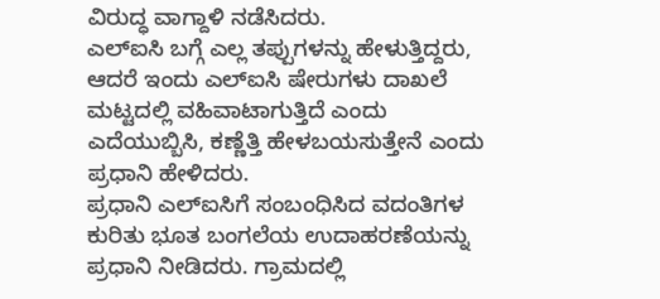ವಿರುದ್ಧ ವಾಗ್ದಾಳಿ ನಡೆಸಿದರು.
ಎಲ್‌ಐಸಿ ಬಗ್ಗೆ ಎಲ್ಲ ತಪ್ಪುಗಳನ್ನು ಹೇಳುತ್ತಿದ್ದರು, ಆದರೆ ಇಂದು ಎಲ್‌ಐಸಿ ಷೇರುಗಳು ದಾಖಲೆ ಮಟ್ಟದಲ್ಲಿ ವಹಿವಾಟಾಗುತ್ತಿದೆ ಎಂದು ಎದೆಯುಬ್ಬಿಸಿ, ಕಣ್ಣೆತ್ತಿ ಹೇಳಬಯಸುತ್ತೇನೆ ಎಂದು ಪ್ರಧಾನಿ ಹೇಳಿದರು.
ಪ್ರಧಾನಿ ಎಲ್‌ಐಸಿಗೆ ಸಂಬಂಧಿಸಿದ ವದಂತಿಗಳ ಕುರಿತು ಭೂತ ಬಂಗಲೆಯ ಉದಾಹರಣೆಯನ್ನು ಪ್ರಧಾನಿ ನೀಡಿದರು. ಗ್ರಾಮದಲ್ಲಿ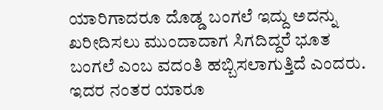ಯಾರಿಗಾದರೂ ದೊಡ್ಡ ಬಂಗಲೆ ಇದ್ದು ಅದನ್ನು ಖರೀದಿಸಲು ಮುಂದಾದಾಗ ಸಿಗದಿದ್ದರೆ ಭೂತ ಬಂಗಲೆ ಎಂಬ ವದಂತಿ ಹಬ್ಬಿಸಲಾಗುತ್ತಿದೆ ಎಂದರು. ಇದರ ನಂತರ ಯಾರೂ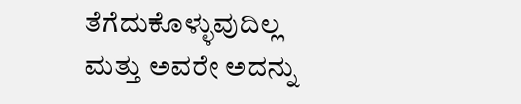ತೆಗೆದುಕೊಳ್ಳುವುದಿಲ್ಲ ಮತ್ತು ಅವರೇ ಅದನ್ನು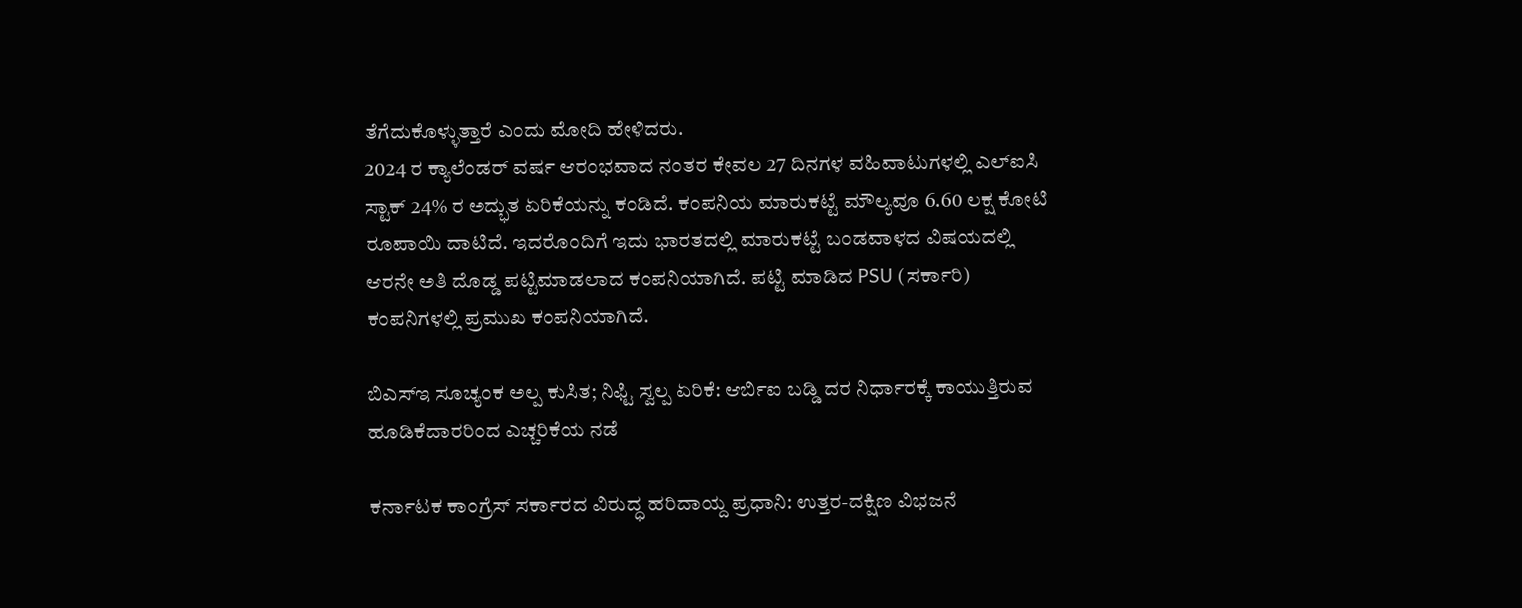ತೆಗೆದುಕೊಳ್ಳುತ್ತಾರೆ ಎಂದು ಮೋದಿ ಹೇಳಿದರು.
2024 ರ ಕ್ಯಾಲೆಂಡರ್ ವರ್ಷ ಆರಂಭವಾದ ನಂತರ ಕೇವಲ 27 ದಿನಗಳ ವಹಿವಾಟುಗಳಲ್ಲಿ ಎಲ್ಐಸಿ ಸ್ಟಾಕ್ 24% ರ ಅದ್ಭುತ ಏರಿಕೆಯನ್ನು ಕಂಡಿದೆ. ಕಂಪನಿಯ ಮಾರುಕಟ್ಟೆ ಮೌಲ್ಯವೂ 6.60 ಲಕ್ಷ ಕೋಟಿ ರೂಪಾಯಿ ದಾಟಿದೆ. ಇದರೊಂದಿಗೆ ಇದು ಭಾರತದಲ್ಲಿ ಮಾರುಕಟ್ಟೆ ಬಂಡವಾಳದ ವಿಷಯದಲ್ಲಿ ಆರನೇ ಅತಿ ದೊಡ್ಡ ಪಟ್ಟಿಮಾಡಲಾದ ಕಂಪನಿಯಾಗಿದೆ. ಪಟ್ಟಿ ಮಾಡಿದ PSU (ಸರ್ಕಾರಿ) ಕಂಪನಿಗಳಲ್ಲಿ ಪ್ರಮುಖ ಕಂಪನಿಯಾಗಿದೆ.

ಬಿಎಸ್ಇ ಸೂಚ್ಯಂಕ ಅಲ್ಪ ಕುಸಿತ; ನಿಫ್ಟಿ ಸ್ವಲ್ಪ ಏರಿಕೆ: ಆರ್ಬಿಐ ಬಡ್ಡಿ ದರ ನಿರ್ಧಾರಕ್ಕೆ ಕಾಯುತ್ತಿರುವ ಹೂಡಿಕೆದಾರರಿಂದ ಎಚ್ಚರಿಕೆಯ ನಡೆ

ಕರ್ನಾಟಕ ಕಾಂಗ್ರೆಸ್ ಸರ್ಕಾರದ ವಿರುದ್ಧ ಹರಿದಾಯ್ದ ಪ್ರಧಾನಿ: ಉತ್ತರ-ದಕ್ಷಿಣ ವಿಭಜನೆ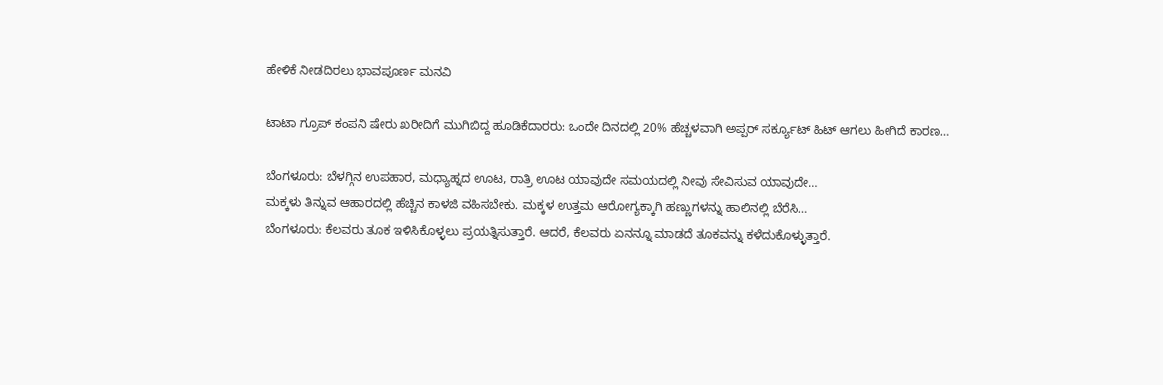ಹೇಳಿಕೆ ನೀಡದಿರಲು ಭಾವಪೂರ್ಣ ಮನವಿ

ಟಾಟಾ ಗ್ರೂಪ್ ಕಂಪನಿ ಷೇರು ಖರೀದಿಗೆ ಮುಗಿಬಿದ್ದ ಹೂಡಿಕೆದಾರರು: ಒಂದೇ ದಿನದಲ್ಲಿ 20% ಹೆಚ್ಚಳವಾಗಿ ಅಪ್ಪರ್ ಸರ್ಕ್ಯೂಟ್ ಹಿಟ್ ಆಗಲು ಹೀಗಿದೆ ಕಾರಣ…

ಬೆಂಗಳೂರು: ಬೆಳಗ್ಗಿನ ಉಪಹಾರ, ಮಧ್ಯಾಹ್ನದ ಊಟ, ರಾತ್ರಿ ಊಟ ಯಾವುದೇ ಸಮಯದಲ್ಲಿ ನೀವು ಸೇವಿಸುವ ಯಾವುದೇ…
ಮಕ್ಕಳು ತಿನ್ನುವ ಆಹಾರದಲ್ಲಿ ಹೆಚ್ಚಿನ ಕಾಳಜಿ ವಹಿಸಬೇಕು. ಮಕ್ಕಳ ಉತ್ತಮ ಆರೋಗ್ಯಕ್ಕಾಗಿ ಹಣ್ಣುಗಳನ್ನು ಹಾಲಿನಲ್ಲಿ ಬೆರೆಸಿ…
ಬೆಂಗಳೂರು: ಕೆಲವರು ತೂಕ ಇಳಿಸಿಕೊಳ್ಳಲು ಪ್ರಯತ್ನಿಸುತ್ತಾರೆ. ಆದರೆ, ಕೆಲವರು ಏನನ್ನೂ ಮಾಡದೆ ತೂಕವನ್ನು ಕಳೆದುಕೊಳ್ಳುತ್ತಾರೆ.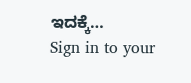ಇದಕ್ಕೆ…
Sign in to your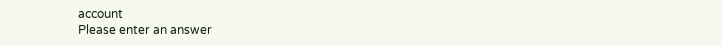account
Please enter an answer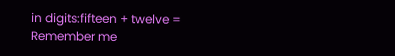in digits:fifteen + twelve =
Remember me